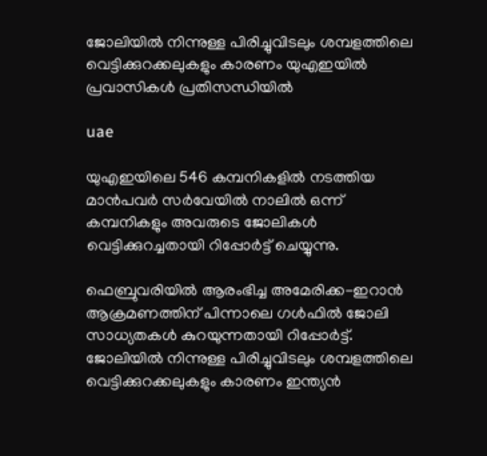ജോലിയില്‍ നിന്നുള്ള പിരിച്ചുവിടലും ശമ്പളത്തിലെ വെട്ടിക്കുറക്കലുകളും കാരണം യുഎഇയില്‍ പ്രവാസികള്‍ പ്രതിസന്ധിയില്‍

uae

യുഎഇയിലെ 546 കമ്പനികളില്‍ നടത്തിയ മാന്‍പവര്‍ സര്‍വേയില്‍ നാലില്‍ ഒന്ന് കമ്പനികളും അവരുടെ ജോലികള്‍ വെട്ടിക്കുറച്ചതായി റിപ്പോര്‍ട്ട് ചെയ്യുന്നു.

ഫെബ്രുവരിയില്‍ ആരംഭിച്ച അമേരിക്ക-ഇറാന്‍ ആക്രമണത്തിന് പിന്നാലെ ഗള്‍ഫില്‍ ജോലി സാധ്യതകള്‍ കുറയുന്നതായി റിപ്പോര്‍ട്ട്. ജോലിയില്‍ നിന്നുള്ള പിരിച്ചുവിടലും ശമ്പളത്തിലെ വെട്ടിക്കുറക്കലുകളും കാരണം ഇന്ത്യന്‍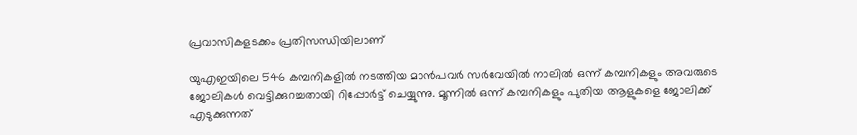പ്രവാസികളടക്കം പ്രതിസന്ധിയിലാണ്

യുഎഇയിലെ 546 കമ്പനികളില്‍ നടത്തിയ മാന്‍പവര്‍ സര്‍വേയില്‍ നാലില്‍ ഒന്ന് കമ്പനികളും അവരുടെ ജോലികള്‍ വെട്ടിക്കുറച്ചതായി റിപ്പോര്‍ട്ട് ചെയ്യുന്നു. മൂന്നില്‍ ഒന്ന് കമ്പനികളും പുതിയ ആളുകളെ ജോലിക്ക് എടുക്കുന്നത്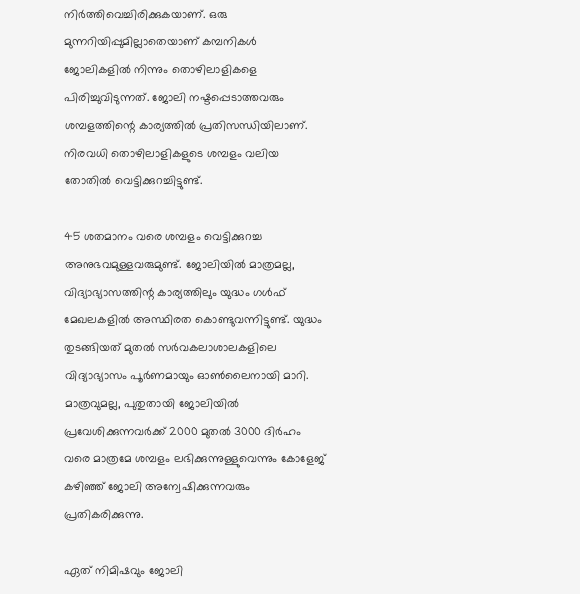നിര്‍ത്തിവെച്ചിരിക്കുകയാണ്. ഒരു മുന്നറിയിപ്പുമില്ലാതെയാണ് കമ്പനികള്‍ ജോലികളില്‍ നിന്നും തൊഴിലാളികളെ പിരിച്ചുവിടുന്നത്. ജോലി നഷ്ടപ്പെടാത്തവരും ശമ്പളത്തിന്റെ കാര്യത്തില്‍ പ്രതിസന്ധിയിലാണ്. നിരവധി തൊഴിലാളികളുടെ ശമ്പളം വലിയ തോതില്‍ വെട്ടിക്കുറച്ചിട്ടുണ്ട്.

45 ശതമാനം വരെ ശമ്പളം വെട്ടിക്കുറച്ച അനുഭവമുള്ളവരുമുണ്ട്. ജോലിയില്‍ മാത്രമല്ല, വിദ്യാഭ്യാസത്തിന്റ കാര്യത്തിലും യുദ്ധം ഗള്‍ഫ് മേഖലകളില്‍ അസ്ഥിരത കൊണ്ടുവന്നിട്ടുണ്ട്. യുദ്ധം തുടങ്ങിയത് മുതല്‍ സര്‍വകലാശാലകളിലെ വിദ്യാഭ്യാസം പൂര്‍ണമായും ഓണ്‍ലൈനായി മാറി. മാത്രവുമല്ല, പുതുതായി ജോലിയില്‍ പ്രവേശിക്കുന്നവര്‍ക്ക് 2000 മുതല്‍ 3000 ദിര്‍ഹം വരെ മാത്രമേ ശമ്പളം ലഭിക്കുന്നുള്ളുവെന്നും കോളേജ് കഴിഞ്ഞ് ജോലി അന്വേഷിക്കുന്നവരും പ്രതികരിക്കുന്നു.

ഏത് നിമിഷവും ജോലി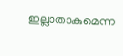ഇല്ലാതാകുമെന്ന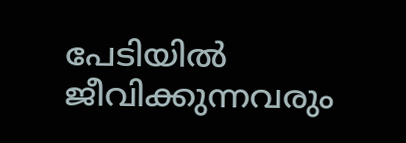പേടിയില്‍ ജീവിക്കുന്നവരും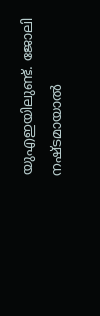യുഎഇയിലുണ്ട്. ജോലി നഷ്ടമായാല്‍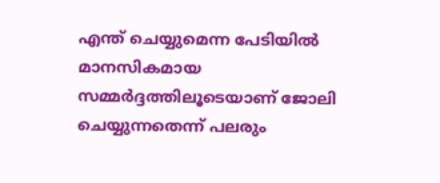എന്ത് ചെയ്യുമെന്ന പേടിയില്‍ മാനസികമായ സമ്മര്‍ദ്ദത്തിലൂടെയാണ് ജോലി ചെയ്യുന്നതെന്ന് പലരും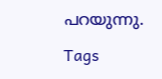പറയുന്നു.

Tags